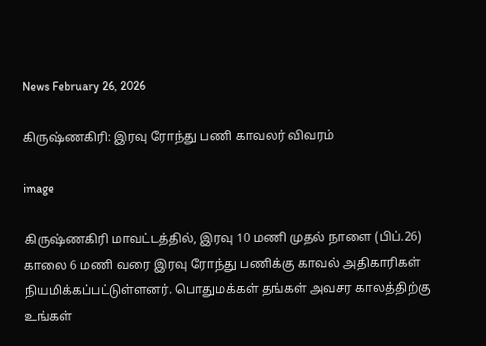News February 26, 2026

கிருஷ்ணகிரி: இரவு ரோந்து பணி காவலர் விவரம்

image

கிருஷ்ணகிரி மாவட்டத்தில், இரவு 10 மணி முதல் நாளை (பிப்.26) காலை 6 மணி வரை இரவு ரோந்து பணிக்கு காவல் அதிகாரிகள் நியமிக்கப்பட்டுள்ளனர். பொதுமக்கள் தங்கள் அவசர காலத்திற்கு உங்கள்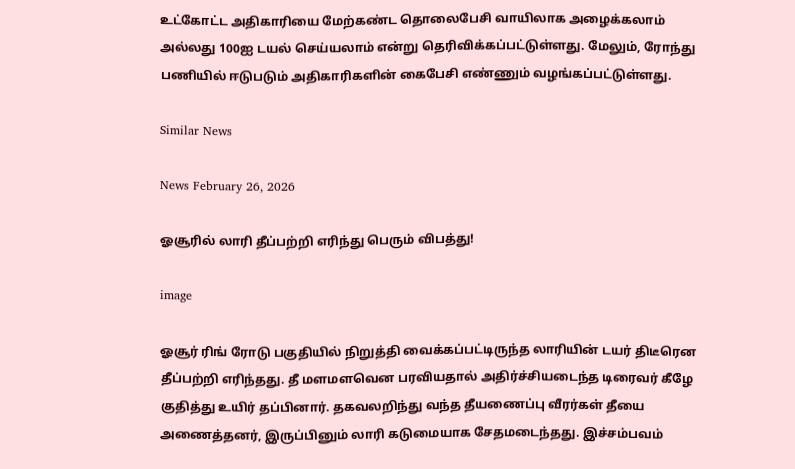உட்கோட்ட அதிகாரியை மேற்கண்ட தொலைபேசி வாயிலாக அழைக்கலாம் அல்லது 100ஐ டயல் செய்யலாம் என்று தெரிவிக்கப்பட்டுள்ளது. மேலும், ரோந்து பணியில் ஈடுபடும் அதிகாரிகளின் கைபேசி எண்ணும் வழங்கப்பட்டுள்ளது.

Similar News

News February 26, 2026

ஓசூரில் லாரி தீப்பற்றி எரிந்து பெரும் விபத்து!

image

ஓசூர் ரிங் ரோடு பகுதியில் நிறுத்தி வைக்கப்பட்டிருந்த லாரியின் டயர் திடீரென தீப்பற்றி எரிந்தது. தீ மளமளவென பரவியதால் அதிர்ச்சியடைந்த டிரைவர் கீழே குதித்து உயிர் தப்பினார். தகவலறிந்து வந்த தீயணைப்பு வீரர்கள் தீயை அணைத்தனர், இருப்பினும் லாரி கடுமையாக சேதமடைந்தது. இச்சம்பவம்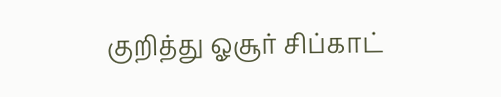குறித்து ஓசூர் சிப்காட்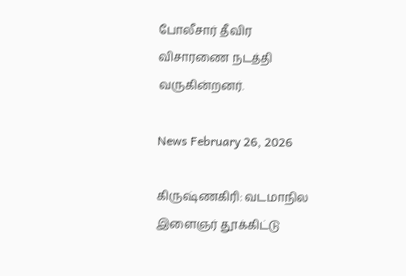போலீசார் தீவிர விசாரணை நடத்தி வருகின்றனர்.

News February 26, 2026

கிருஷ்ணகிரி: வடமாநில இளைஞர் தூக்கிட்டு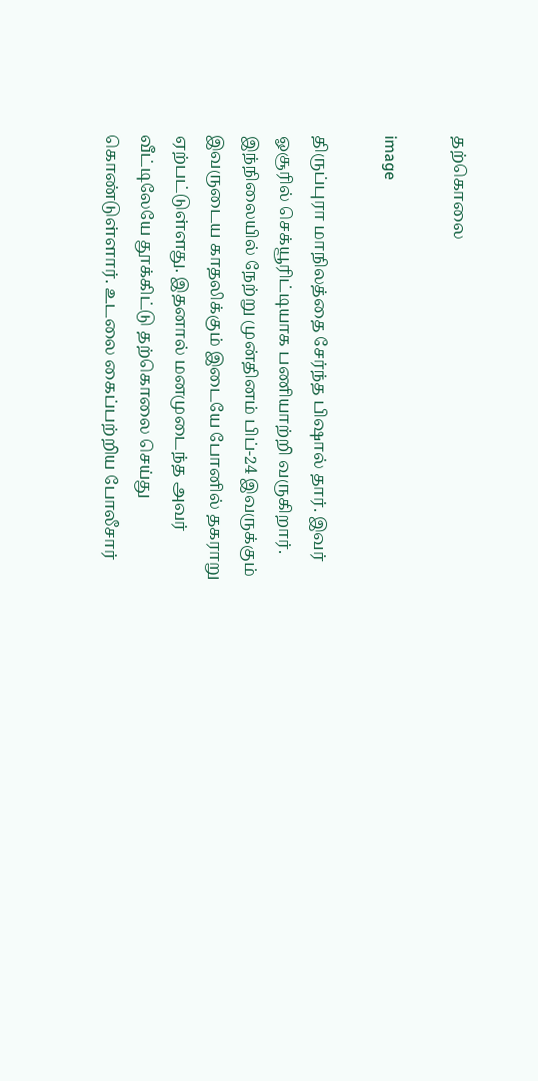தற்கொலை

image

திருப்புரா மாநிலத்தை சேர்ந்த பிஷால் தார். இவர் ஓசூரில் செக்யூரிட்டியாக பணியாற்றி வருகிறார். இந்நிலையில் நேற்று முன்தினம் பிப்-24 இவருக்கும் இவருடைய காதலிக்கும் இடையே போனில் தகராறு ஏற்பட்டுள்ளது. இதனால் மனமுடைந்த அவர் வீட்டிலேயே தூக்கிட்டு தற்கொலை செய்து கொண்டுள்ளார். உடலை கைப்பற்றிய போலீசார்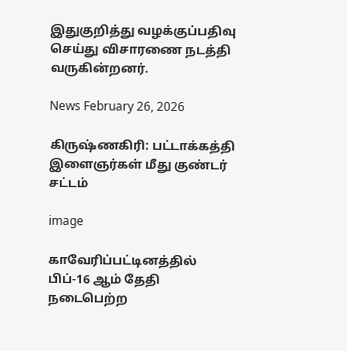இதுகுறித்து வழக்குப்பதிவு செய்து விசாரணை நடத்தி வருகின்றனர்.

News February 26, 2026

கிருஷ்ணகிரி: பட்டாக்கத்தி இளைஞர்கள் மீது குண்டர் சட்டம்

image

காவேரிப்பட்டினத்தில் பிப்-16 ஆம் தேதி நடைபெற்ற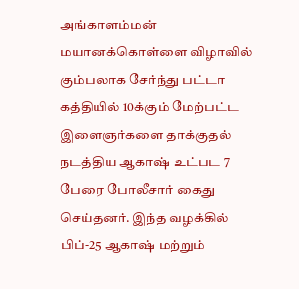அங்காளம்மன் மயானக்கொள்ளை விழாவில் கும்பலாக சேர்ந்து பட்டா கத்தியில் 10க்கும் மேற்பட்ட இளைஞர்களை தாக்குதல் நடத்திய ஆகாஷ் உட்பட 7 பேரை போலீசார் கைது செய்தனர். இந்த வழக்கில் பிப்-25 ஆகாஷ் மற்றும்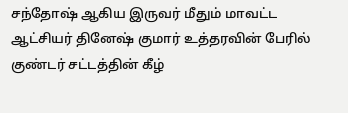சந்தோஷ் ஆகிய இருவர் மீதும் மாவட்ட ஆட்சியர் தினேஷ் குமார் உத்தரவின் பேரில் குண்டர் சட்டத்தின் கீழ்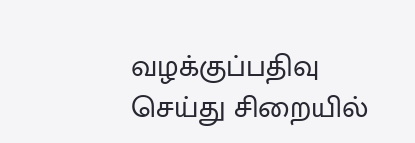வழக்குப்பதிவு செய்து சிறையில்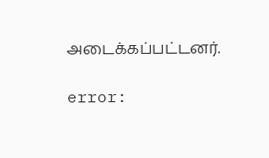அடைக்கப்பட்டனர்.

error: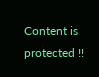Content is protected !!